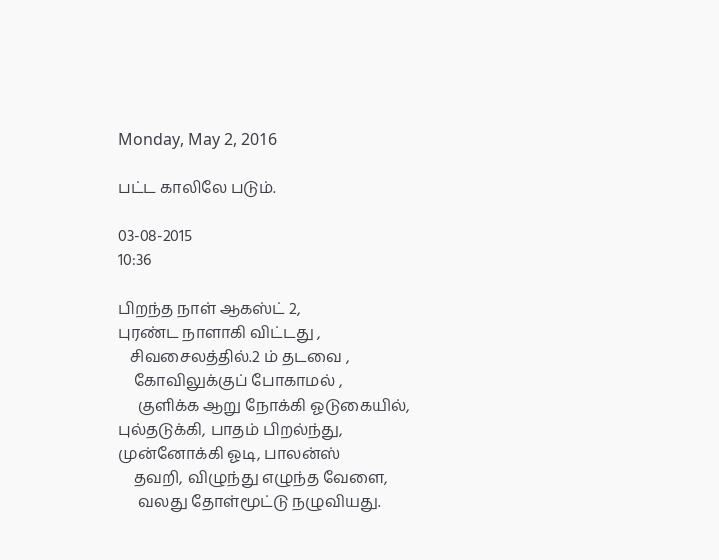Monday, May 2, 2016

பட்ட காலிலே படும்.

03-08-2015
10:36

பிறந்த நாள் ஆகஸ்ட் 2,
புரண்ட நாளாகி விட்டது ,
   சிவசைலத்தில்.2 ம் தடவை ,
    கோவிலுக்குப் போகாமல் ,
     குளிக்க ஆறு நோக்கி ஓடுகையில்,
புல்தடுக்கி, பாதம் பிறல்ந்து,
முன்னோக்கி ஓடி, பாலன்ஸ்
    தவறி, விழுந்து எழுந்த வேளை,
     வலது தோள்மூட்டு நழுவியது.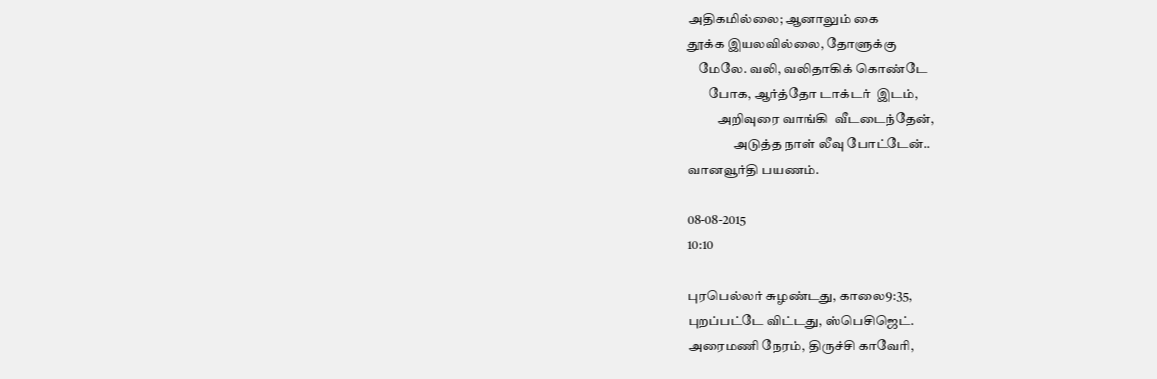அதிகமில்லை; ஆனாலும் கை
தூக்க இயலவில்லை, தோளுக்கு
    மேலே. வலி, வலிதாகிக் கொண்டே
        போக, ஆர்த்தோ டாக்டர்  இடம்,
           அறிவுரை வாங்கி  வீடடைந்தேன்,
                 அடுத்த நாள் லீவு போட்டேன்..
வானவூர்தி பயணம்.

08-08-2015
10:10

புரபெல்லர் சுழண்டது, காலை9:35,
புறப்பட்டே விட்டது, ஸ்பெசிஜெட்.
அரைமணி நேரம், திருச்சி காவேரி,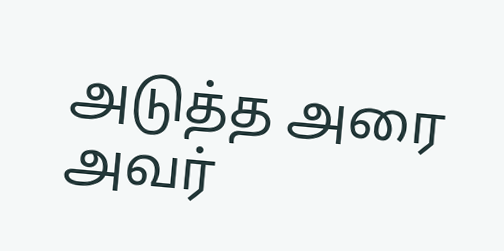அடுத்த அரை அவர்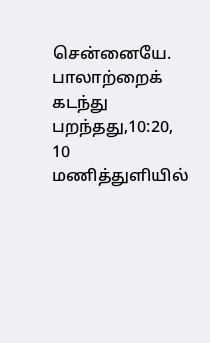சென்னையே.
பாலாற்றைக் கடந்து பறந்தது,10:20,
10 மணித்துளியில்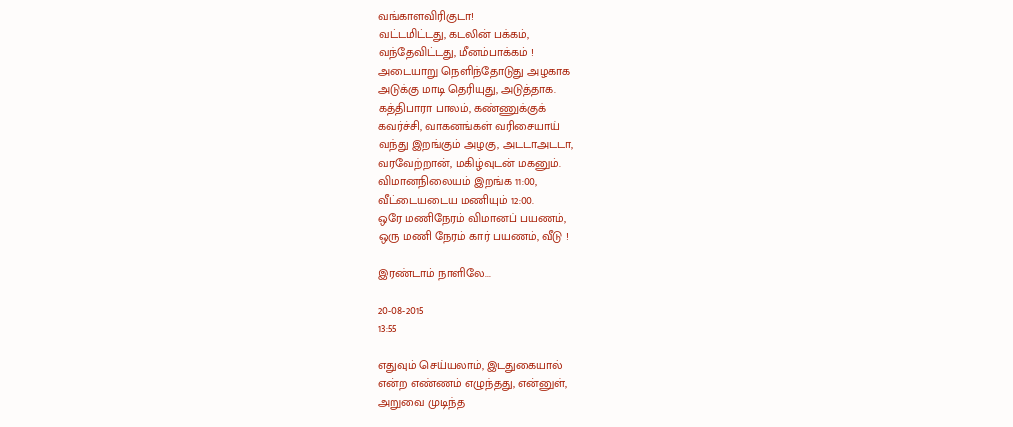வங்காளவிரிகுடா!
வட்டமிட்டது, கடலின் பக்கம்,
வந்தேவிட்டது, மீனம்பாக்கம் !
அடையாறு நெளிந்தோடுது அழகாக
அடுக்கு மாடி தெரியுது, அடுத்தாக.
கத்திபாரா பாலம், கண்ணுக்குக்
கவர்ச்சி, வாகனங்கள் வரிசையாய்
வந்து இறங்கும் அழகு, அடடாஅடடா,
வரவேற்றான், மகிழ்வுடன் மகனும்.
விமானநிலையம் இறங்க 11:00,
வீட்டையடைய மணியும் 12:00.
ஒரே மணிநேரம் விமானப் பயணம்,
ஒரு மணி நேரம் கார் பயணம், வீடு !

இரண்டாம் நாளிலே...

20-08-2015
13:55

எதுவும் செய்யலாம், இடதுகையால்
என்ற எண்ணம் எழுந்தது, என்னுள்,
அறுவை முடிந்த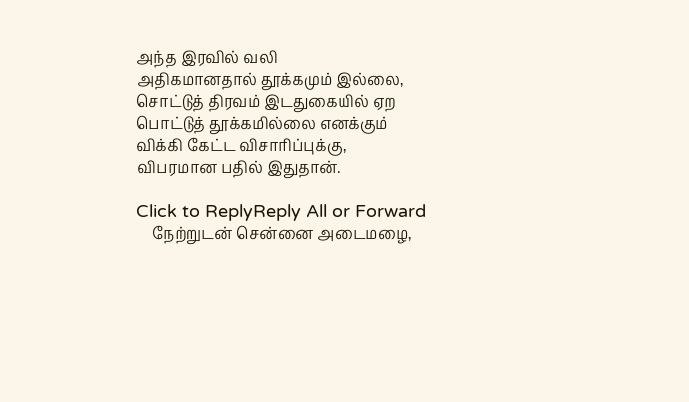அந்த இரவில் வலி
அதிகமானதால் தூக்கமும் இல்லை,
சொட்டுத் திரவம் இடதுகையில் ஏற
பொட்டுத் தூக்கமில்லை எனக்கும்
விக்கி கேட்ட விசாரிப்புக்கு,
விபரமான பதில் இதுதான்.

Click to ReplyReply All or Forward
    நேற்றுடன் சென்னை அடைமழை,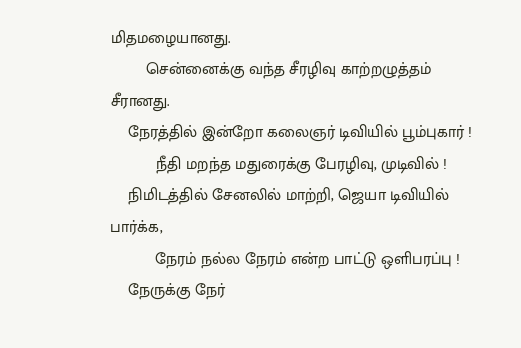மிதமழையானது.
        சென்னைக்கு வந்த சீரழிவு காற்றழுத்தம் சீரானது.
    நேரத்தில் இன்றோ கலைஞர் டிவியில் பூம்புகார் !
          நீதி மறந்த மதுரைக்கு பேரழிவு, முடிவில் !
    நிமிடத்தில் சேனலில் மாற்றி, ஜெயா டிவியில் பார்க்க,
          நேரம் நல்ல நேரம் என்ற பாட்டு ஒளிபரப்பு !
    நேருக்கு நேர்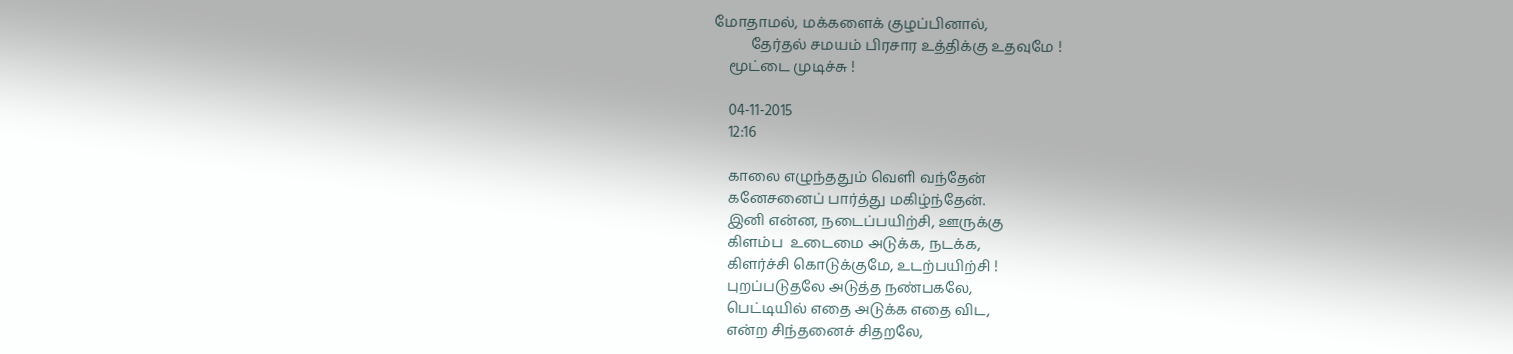மோதாமல், மக்களைக் குழப்பினால்,
          தேர்தல் சமயம் பிரசார உத்திக்கு உதவுமே !
    மூட்டை முடிச்சு !

    04-11-2015
    12:16

    காலை எழுந்ததும் வெளி வந்தேன்
    கனேசனைப் பார்த்து மகிழ்ந்தேன்.
    இனி என்ன, நடைப்பயிற்சி, ஊருக்கு
    கிளம்ப  உடைமை அடுக்க, நடக்க,
    கிளர்ச்சி கொடுக்குமே, உடற்பயிற்சி !
    புறப்படுதலே அடுத்த நண்பகலே,
    பெட்டியில் எதை அடுக்க எதை விட,
    என்ற சிந்தனைச் சிதறலே,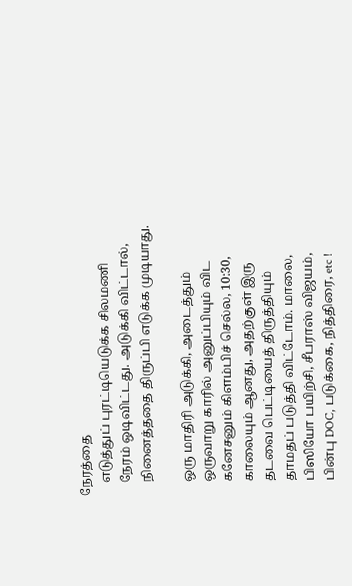நேரத்தை
    எடுத்துப் புரட்டியெடுக்க சிலமணி
    நேரம் ஒடிவிட்டது. அடுக்கி விட்டால்,
    நினைத்ததை திருப்பி எடுக்க முடியாது.

    ஒரு மாதிரி அடுக்கி, அடைத்தும்
    ஒருவாறு காரில் அனுப்பியும் விட
    கனேசனும் கிளம்பிச் செல்ல, 10:30,
    காலையும் ஆனது, அதற்குள் இரு
    தடவை பெட்டியைத் திருத்தியும்
    தாமதப் படுத்தி விட்டோம். மாலை,
    பிஸியோ பயிற்சி, சீபராஸ் விஜயம்,
    பின்பு DOC, படுக்கை, நித்திரை, etc !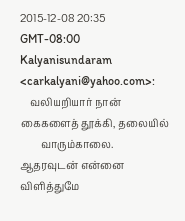2015-12-08 20:35 GMT-08:00 Kalyanisundaram <carkalyani@yahoo.com>:
    வலியறியார் நான் கைகளைத் தூக்கி, தலையில்
        வாரும்காலை. ஆதரவுடன் என்னை விளித்துமே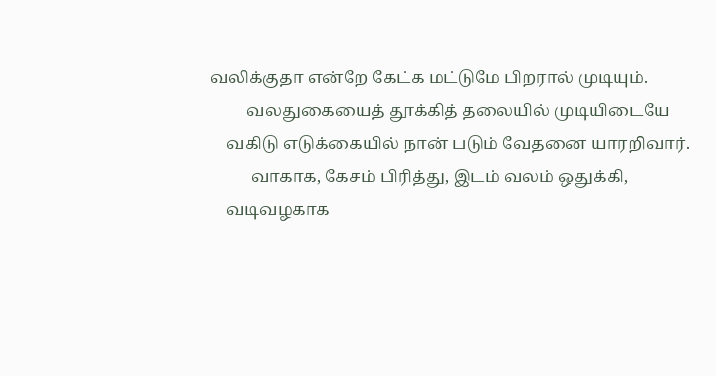வலிக்குதா என்றே கேட்க மட்டுமே பிறரால் முடியும்.
         வலதுகையைத் தூக்கித் தலையில் முடியிடையே
    வகிடு எடுக்கையில் நான் படும் வேதனை யாரறிவார்.
          வாகாக, கேசம் பிரித்து, இடம் வலம் ஒதுக்கி,
    வடிவழகாக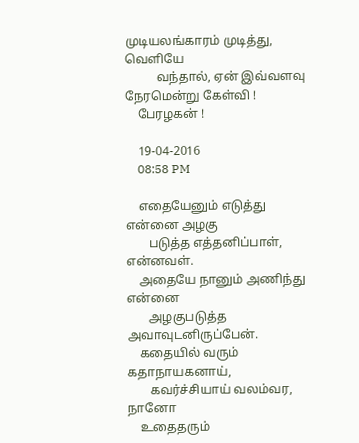முடியலங்காரம் முடித்து, வெளியே
          வந்தால், ஏன் இவ்வளவு நேரமென்று கேள்வி !
    பேரழகன் !

    19-04-2016
    08:58 PM

    எதையேனும் எடுத்து என்னை அழகு
       படுத்த எத்தனிப்பாள், என்னவள்.
    அதையே நானும் அணிந்து என்னை
       அழகுபடுத்த அவாவுடனிருப்பேன்.
    கதையில் வரும் கதாநாயகனாய்,
       கவர்ச்சியாய் வலம்வர, நானோ
    உதைதரும்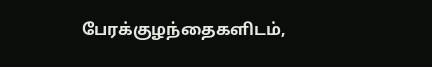பேரக்குழந்தைகளிடம்,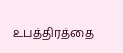உபத்திரத்தை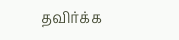தவிர்க்க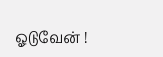ஓடுவேன் !